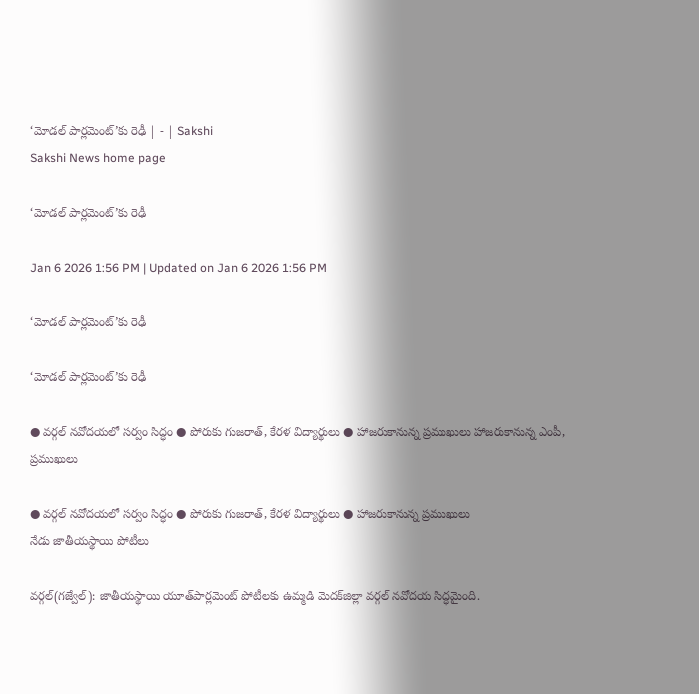‘మోడల్‌ పార్లమెంట్‌’కు రెఢీ | - | Sakshi
Sakshi News home page

‘మోడల్‌ పార్లమెంట్‌’కు రెఢీ

Jan 6 2026 1:56 PM | Updated on Jan 6 2026 1:56 PM

‘మోడల్‌ పార్లమెంట్‌’కు రెఢీ

‘మోడల్‌ పార్లమెంట్‌’కు రెఢీ

● వర్గల్‌ నవోదయలో సర్వం సిద్ధం ● పోరుకు గుజరాత్‌, కేరళ విద్యార్థులు ● హాజరుకానున్న ప్రముఖులు హాజరుకానున్న ఎంపీ, ప్రముఖులు

● వర్గల్‌ నవోదయలో సర్వం సిద్ధం ● పోరుకు గుజరాత్‌, కేరళ విద్యార్థులు ● హాజరుకానున్న ప్రముఖులు
నేడు జాతీయస్థాయి పోటీలు

వర్గల్‌(గజ్వేల్‌): జాతీయస్థాయి యూత్‌పార్లమెంట్‌ పోటీలకు ఉమ్మడి మెదక్‌జిల్లా వర్గల్‌ నవోదయ సిద్ధమైంది.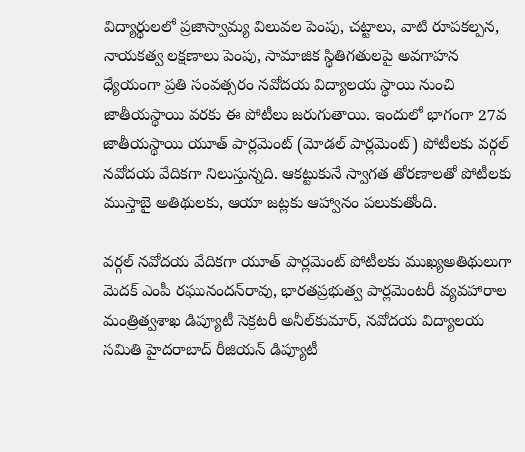విద్యార్థులలో ప్రజాస్వామ్య విలువల పెంపు, చట్టాలు, వాటి రూపకల్పన, నాయకత్వ లక్షణాలు పెంపు, సామాజిక స్థితిగతులపై అవగాహన ధ్యేయంగా ప్రతి సంవత్సరం నవోదయ విద్యాలయ స్థాయి నుంచి జాతీయస్థాయి వరకు ఈ పోటీలు జరుగుతాయి. ఇందులో భాగంగా 27వ జాతీయస్థాయి యూత్‌ పార్లమెంట్‌ (మోడల్‌ పార్లమెంట్‌) పోటీలకు వర్గల్‌ నవోదయ వేదికగా నిలుస్తున్నది. ఆకట్టుకునే స్వాగత తోరణాలతో పోటీలకు ముస్తాబై అతిథులకు, ఆయా జట్లకు ఆహ్వానం పలుకుతోంది.

వర్గల్‌ నవోదయ వేదికగా యూత్‌ పార్లమెంట్‌ పోటీలకు ముఖ్యఅతిథులుగా మెదక్‌ ఎంపీ రఘునందన్‌రావు, భారతప్రభుత్వ పార్లమెంటరీ వ్యవహారాల మంత్రిత్వశాఖ డిప్యూటీ సెక్రటరీ అనీల్‌కుమార్‌, నవోదయ విద్యాలయ సమితి హైదరాబాద్‌ రీజియన్‌ డిప్యూటీ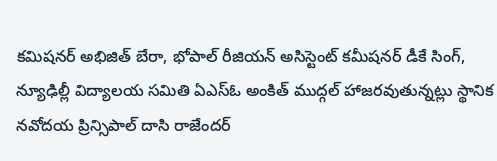కమిషనర్‌ అభిజిత్‌ బేరా, భోపాల్‌ రీజియన్‌ అసిస్టెంట్‌ కమీషనర్‌ డీకే సింగ్‌, న్యూఢిల్లీ విద్యాలయ సమితి ఏఎస్‌ఓ అంకిత్‌ ముద్గల్‌ హాజరవుతున్నట్లు స్థానిక నవోదయ ప్రిన్సిపాల్‌ దాసి రాజేందర్‌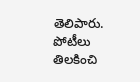తెలిపారు. పోటీలు తిలకించి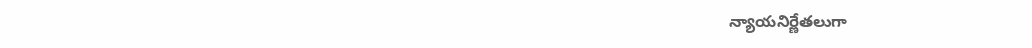న్యాయనిర్ణేతలుగా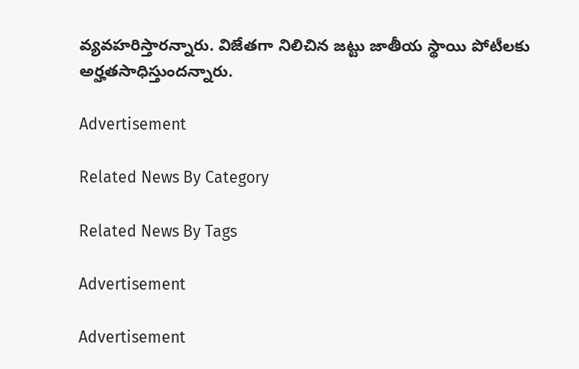వ్యవహరిస్తారన్నారు. విజేతగా నిలిచిన జట్టు జాతీయ స్థాయి పోటీలకు అర్హతసాధిస్తుందన్నారు.

Advertisement

Related News By Category

Related News By Tags

Advertisement

Advertisement